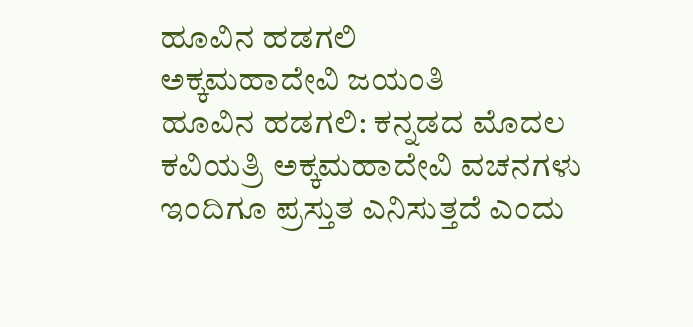ಹೂವಿನ ಹಡಗಲಿ
ಅಕ್ಕಮಹಾದೇವಿ ಜಯಂತಿ
ಹೂವಿನ ಹಡಗಲಿ: ಕನ್ನಡದ ಮೊದಲ ಕವಿಯತ್ರಿ ಅಕ್ಕಮಹಾದೇವಿ ವಚನಗಳು ಇಂದಿಗೂ ಪ್ರಸ್ತುತ ಎನಿಸುತ್ತದೆ ಎಂದು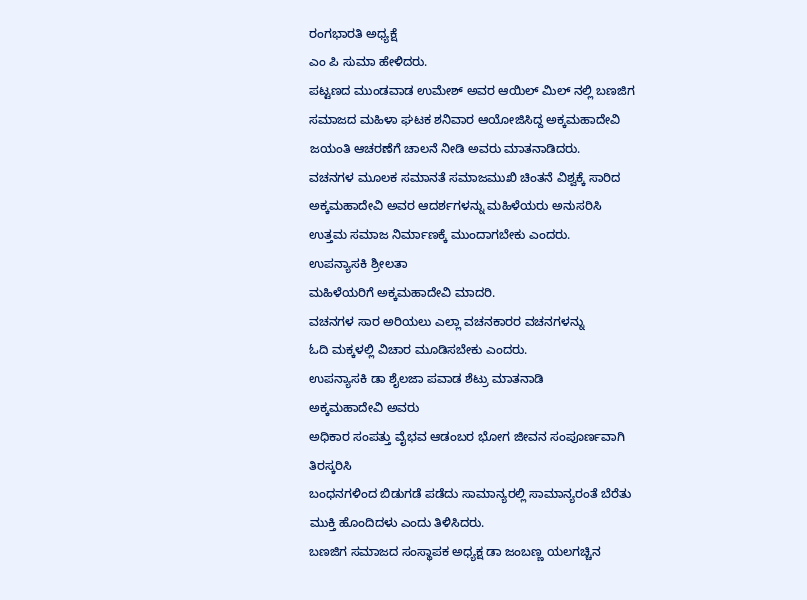ರಂಗಭಾರತಿ ಅಧ್ಯಕ್ಷೆ
ಎಂ ಪಿ ಸುಮಾ ಹೇಳಿದರು.
ಪಟ್ಟಣದ ಮುಂಡವಾಡ ಉಮೇಶ್ ಅವರ ಆಯಿಲ್ ಮಿಲ್ ನಲ್ಲಿ ಬಣಜಿಗ ಸಮಾಜದ ಮಹಿಳಾ ಘಟಕ ಶನಿವಾರ ಆಯೋಜಿಸಿದ್ದ ಅಕ್ಕಮಹಾದೇವಿ ಜಯಂತಿ ಆಚರಣೆಗೆ ಚಾಲನೆ ನೀಡಿ ಅವರು ಮಾತನಾಡಿದರು.
ವಚನಗಳ ಮೂಲಕ ಸಮಾನತೆ ಸಮಾಜಮುಖಿ ಚಿಂತನೆ ವಿಶ್ವಕ್ಕೆ ಸಾರಿದ ಅಕ್ಕಮಹಾದೇವಿ ಅವರ ಆದರ್ಶಗಳನ್ನು ಮಹಿಳೆಯರು ಅನುಸರಿಸಿ
ಉತ್ತಮ ಸಮಾಜ ನಿರ್ಮಾಣಕ್ಕೆ ಮುಂದಾಗಬೇಕು ಎಂದರು.
ಉಪನ್ಯಾಸಕಿ ಶ್ರೀಲತಾ
ಮಹಿಳೆಯರಿಗೆ ಅಕ್ಕಮಹಾದೇವಿ ಮಾದರಿ.
ವಚನಗಳ ಸಾರ ಅರಿಯಲು ಎಲ್ಲಾ ವಚನಕಾರರ ವಚನಗಳನ್ನು
ಓದಿ ಮಕ್ಕಳಲ್ಲಿ ವಿಚಾರ ಮೂಡಿಸಬೇಕು ಎಂದರು.
ಉಪನ್ಯಾಸಕಿ ಡಾ ಶೈಲಜಾ ಪವಾಡ ಶೆಟ್ರು ಮಾತನಾಡಿ
ಅಕ್ಕಮಹಾದೇವಿ ಅವರು
ಅಧಿಕಾರ ಸಂಪತ್ತು ವೈಭವ ಆಡಂಬರ ಭೋಗ ಜೀವನ ಸಂಪೂರ್ಣವಾಗಿ ತಿರಸ್ಕರಿಸಿ
ಬಂಧನಗಳಿಂದ ಬಿಡುಗಡೆ ಪಡೆದು ಸಾಮಾನ್ಯರಲ್ಲಿ ಸಾಮಾನ್ಯರಂತೆ ಬೆರೆತು ಮುಕ್ತಿ ಹೊಂದಿದಳು ಎಂದು ತಿಳಿಸಿದರು.
ಬಣಜಿಗ ಸಮಾಜದ ಸಂಸ್ಥಾಪಕ ಅಧ್ಯಕ್ಷ ಡಾ ಜಂಬಣ್ಣ ಯಲಗಚ್ಚಿನ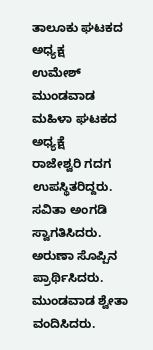ತಾಲೂಕು ಘಟಕದ ಅಧ್ಯಕ್ಷ
ಉಮೇಶ್ ಮುಂಡವಾಡ
ಮಹಿಳಾ ಘಟಕದ ಅಧ್ಯಕ್ಷೆ
ರಾಜೇಶ್ವರಿ ಗದಗ ಉಪಸ್ಥಿತರಿದ್ದರು.
ಸವಿತಾ ಅಂಗಡಿ ಸ್ವಾಗತಿಸಿದರು.
ಅರುಣಾ ಸೊಪ್ಪಿನ
ಪ್ರಾರ್ಥಿಸಿದರು.
ಮುಂಡವಾಡ ಶ್ವೇತಾ
ವಂದಿಸಿದರು.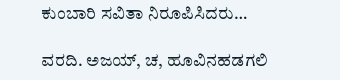ಕುಂಬಾರಿ ಸವಿತಾ ನಿರೂಪಿಸಿದರು…

ವರದಿ. ಅಜಯ್, ಚ, ಹೂವಿನಹಡಗಲಿ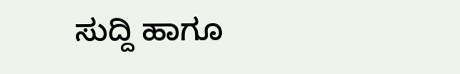ಸುದ್ದಿ ಹಾಗೂ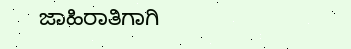ಜಾಹಿರಾತಿಗಾಗಿ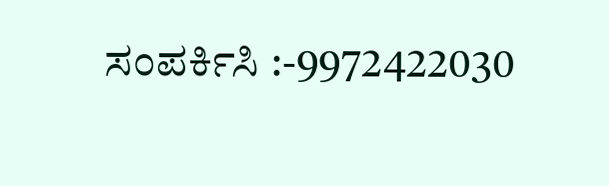ಸಂಪರ್ಕಿಸಿ :-9972422030